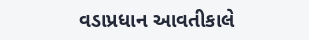વડાપ્રધાન આવતીકાલે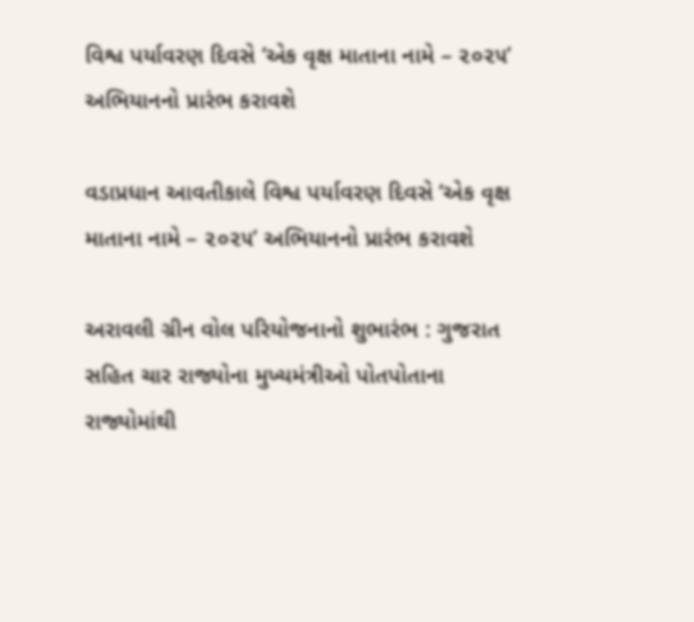વિશ્વ પર્યાવરણ દિવસે ‘એક વૃક્ષ માતાના નામે – ૨૦૨૫’ અભિયાનનો પ્રારંભ કરાવશે

વડાપ્રધાન આવતીકાલે વિશ્વ પર્યાવરણ દિવસે ‘એક વૃક્ષ માતાના નામે – ૨૦૨૫’ અભિયાનનો પ્રારંભ કરાવશે

અરાવલી ગ્રીન વોલ પરિયોજનાનો શુભારંભ : ગુજરાત સહિત ચાર રાજ્યોના મુખ્યમંત્રીઓ પોતપોતાના રાજ્યોમાંથી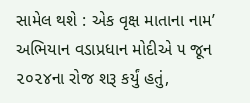સામેલ થશે : એક વૃક્ષ માતાના નામ’ અભિયાન વડાપ્રધાન મોદીએ ૫ જૂન ૨૦૨૪ના રોજ શરૂ કર્યું હતું,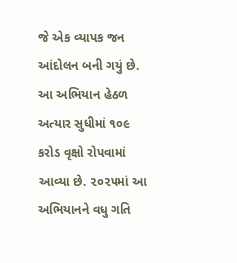જે એક વ્યાપક જન આંદોલન બની ગયું છે. આ અભિયાન હેઠળ અત્યાર સુધીમાં ૧૦૯ કરોડ વૃક્ષો રોપવામાં આવ્યા છે. ૨૦૨૫માં આ અભિયાનને વધુ ગતિ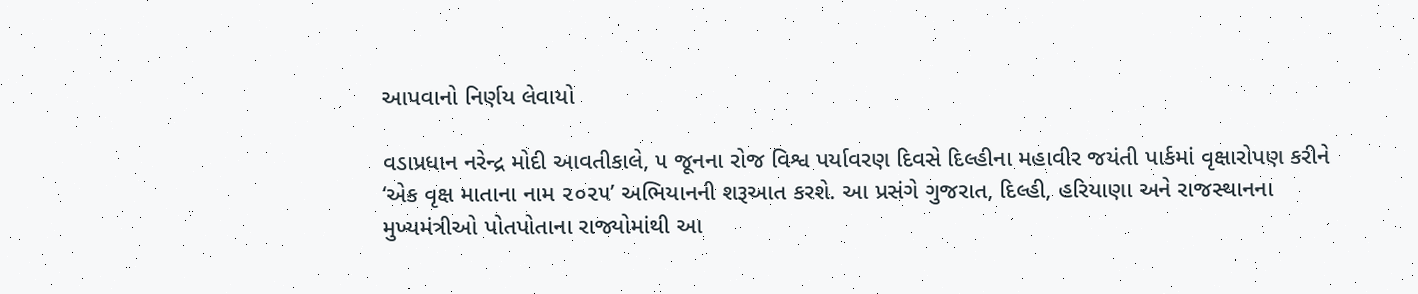આપવાનો નિર્ણય લેવાયો

વડાપ્રધાન નરેન્દ્ર મોદી આવતીકાલે, ૫ જૂનના રોજ વિશ્વ પર્યાવરણ દિવસે દિલ્હીના મહાવીર જયંતી પાર્કમાં વૃક્ષારોપણ કરીને ‘એક વૃક્ષ માતાના નામ ૨૦૨૫’ અભિયાનની શરૂઆત કરશે. આ પ્રસંગે ગુજરાત, દિલ્હી, હરિયાણા અને રાજસ્થાનના મુખ્યમંત્રીઓ પોતપોતાના રાજ્યોમાંથી આ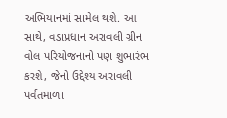અભિયાનમાં સામેલ થશે. આ સાથે, વડાપ્રધાન અરાવલી ગ્રીન વોલ પરિયોજનાનો પણ શુભારંભ કરશે, જેનો ઉદ્દેશ્ય અરાવલી પર્વતમાળા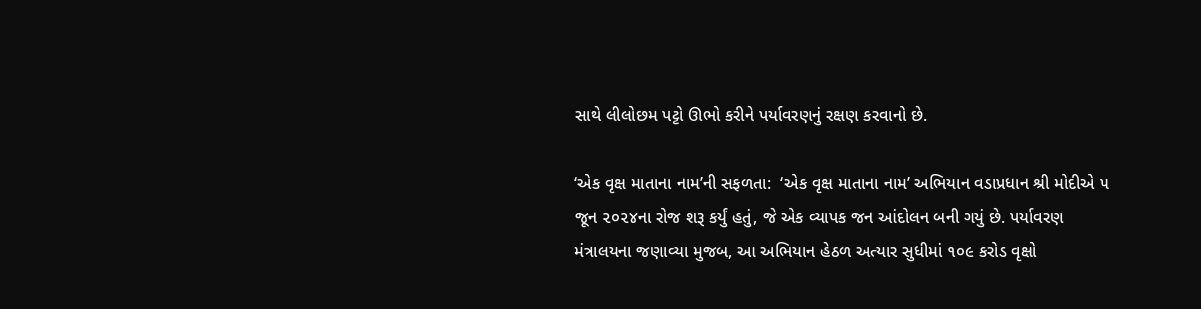સાથે લીલોછમ પટ્ટો ઊભો કરીને પર્યાવરણનું રક્ષણ કરવાનો છે.

‘એક વૃક્ષ માતાના નામ’ની સફળતા:  ‘એક વૃક્ષ માતાના નામ’ અભિયાન વડાપ્રધાન શ્રી મોદીએ ૫ જૂન ૨૦૨૪ના રોજ શરૂ કર્યું હતું, જે એક વ્યાપક જન આંદોલન બની ગયું છે. પર્યાવરણ મંત્રાલયના જણાવ્યા મુજબ, આ અભિયાન હેઠળ અત્યાર સુધીમાં ૧૦૯ કરોડ વૃક્ષો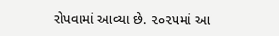રોપવામાં આવ્યા છે. ૨૦૨૫માં આ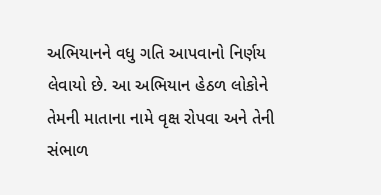અભિયાનને વધુ ગતિ આપવાનો નિર્ણય લેવાયો છે. આ અભિયાન હેઠળ લોકોને તેમની માતાના નામે વૃક્ષ રોપવા અને તેની સંભાળ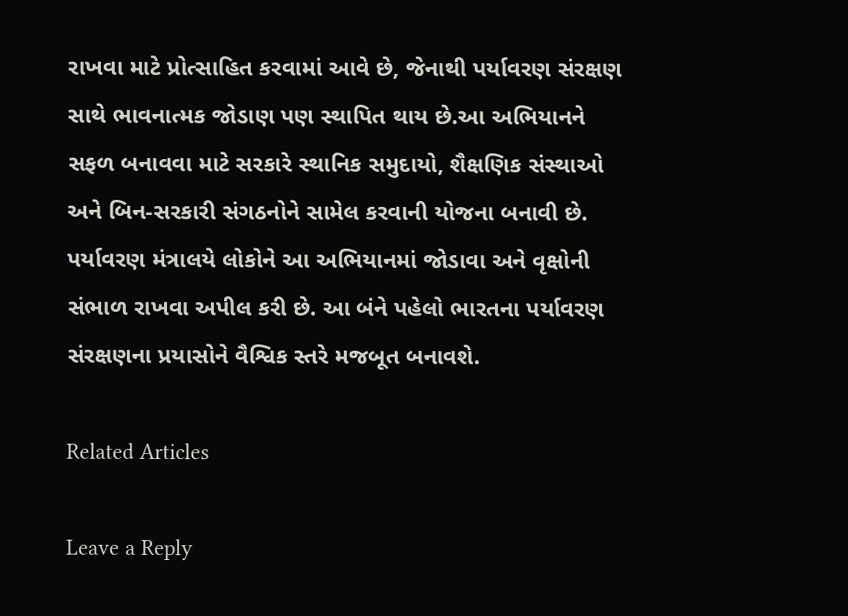રાખવા માટે પ્રોત્સાહિત કરવામાં આવે છે, જેનાથી પર્યાવરણ સંરક્ષણ સાથે ભાવનાત્મક જોડાણ પણ સ્થાપિત થાય છે.આ અભિયાનને સફળ બનાવવા માટે સરકારે સ્થાનિક સમુદાયો, શૈક્ષણિક સંસ્થાઓ અને બિન-સરકારી સંગઠનોને સામેલ કરવાની યોજના બનાવી છે. પર્યાવરણ મંત્રાલયે લોકોને આ અભિયાનમાં જોડાવા અને વૃક્ષોની સંભાળ રાખવા અપીલ કરી છે. આ બંને પહેલો ભારતના પર્યાવરણ સંરક્ષણના પ્રયાસોને વૈશ્વિક સ્તરે મજબૂત બનાવશે.

Related Articles

Leave a Reply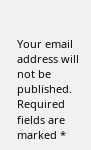Your email address will not be published. Required fields are marked *